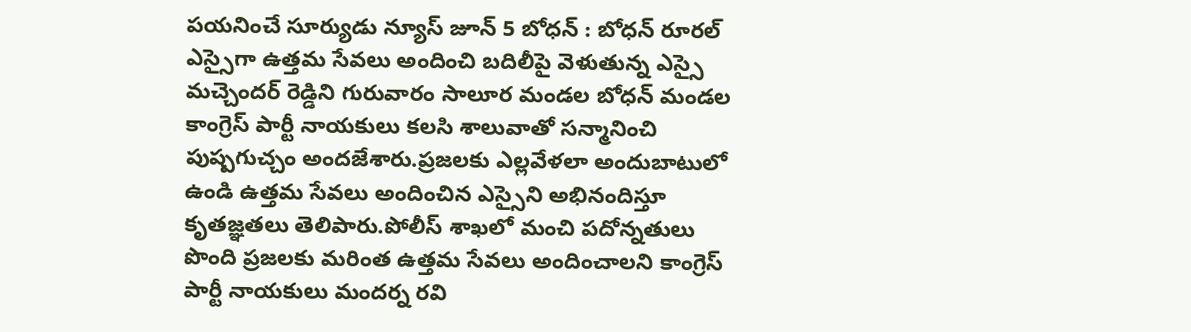పయనించే సూర్యుడు న్యూస్ జూన్ 5 బోధన్ : బోధన్ రూరల్ ఎస్సైగా ఉత్తమ సేవలు అందించి బదిలీపై వెళుతున్న ఎస్సై మచ్చెందర్ రెడ్డిని గురువారం సాలూర మండల బోధన్ మండల కాంగ్రెస్ పార్టీ నాయకులు కలసి శాలువాతో సన్మానించి పుష్పగుచ్చం అందజేశారు.ప్రజలకు ఎల్లవేళలా అందుబాటులో ఉండి ఉత్తమ సేవలు అందించిన ఎస్సైని అభినందిస్తూ కృతజ్ఞతలు తెలిపారు.పోలీస్ శాఖలో మంచి పదోన్నతులు పొంది ప్రజలకు మరింత ఉత్తమ సేవలు అందించాలని కాంగ్రెస్ పార్టీ నాయకులు మందర్న రవి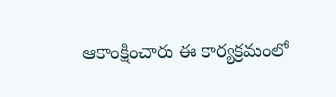ఆకాంక్షించారు ఈ కార్యక్రమంలో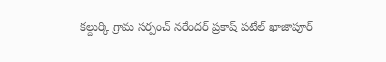కల్దుర్కి గ్రామ సర్పంచ్ నరేందర్ ప్రకాష్ పటేల్ ఖాజాపూర్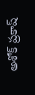అశోక్ ప్రకాష్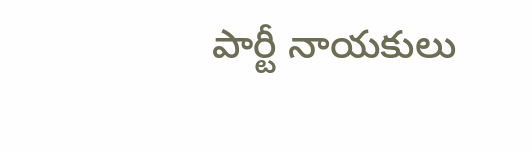పార్టీ నాయకులు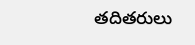తదితరులు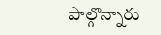పాల్గొన్నారు